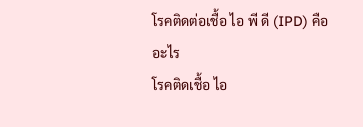โรคติดต่อเชื้อ ไอ พี ดี (IPD) คืออะไร
โรคติดเชื้อ ไอ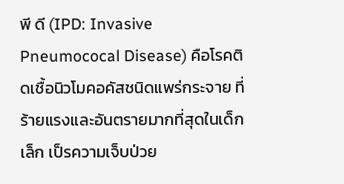พี ดี (IPD: Invasive Pneumococal Disease) คือโรคติดเชื้อนิวโมคอคัสชนิดแพร่กระจาย ที่ร้ายแรงและอันตรายมากที่สุดในเด็กเล็ก เป็รความเจ็บป่วย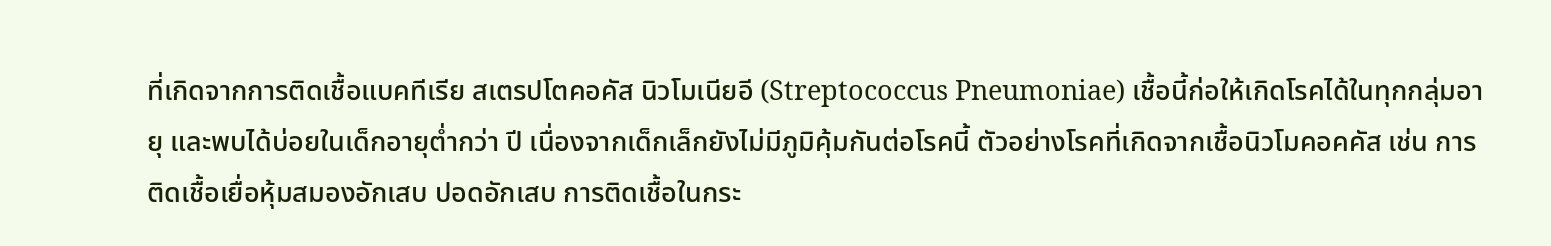ที่เกิดจากการติดเชื้อแบคทีเรีย สเตรปโตคอคัส นิวโมเนียอี (Streptococcus Pneumoniae) เชื้อนี้ก่อให้เกิดโรคได้ในทุกกลุ่มอายุ และพบได้บ่อยในเด็กอายุต่ำกว่า ปี เนื่องจากเด็กเล็กยังไม่มีภูมิคุ้มกันต่อโรคนี้ ตัวอย่างโรคที่เกิดจากเชื้อนิวโมคอคคัส เช่น การติดเชื้อเยื่อหุ้มสมองอักเสบ ปอดอักเสบ การติดเชื้อในกระ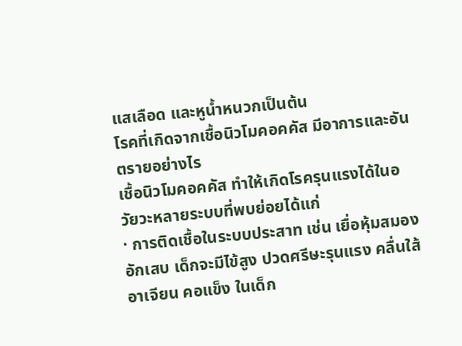แสเลือด และหูน้ำหนวกเป็นต้น
โรคที่เกิดจากเชื้อนิวโมคอคคัส มีอาการและอันตรายอย่างไร
เชื้อนิวโมคอคคัส ทำให้เกิดโรครุนแรงได้ในอวัยวะหลายระบบที่พบย่อยได้แก่
· การติดเชื้อในระบบประสาท เช่น เยื่อหุ้มสมองอักเสบ เด็กจะมีไข้สูง ปวดศรีษะรุนแรง คลื่นใส้ อาเจียน คอแข็ง ในเด็ก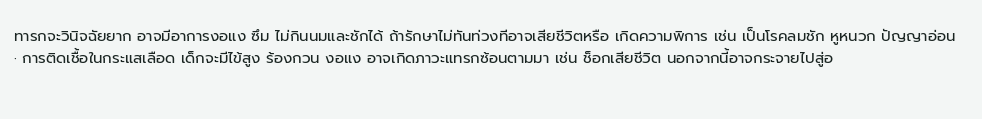ทารกจะวินิจฉัยยาก อาจมีอาการงอแง ซึม ไม่กินนมและชักได้ ถ้ารักษาไม่ทันท่วงทีอาจเสียชีวิตหรือ เกิดความพิการ เช่น เป็นโรคลมชัก หูหนวก ปัญญาอ่อน
· การติดเชื้อในกระแสเลือด เด็กจะมีไข้สูง ร้องกวน งอแง อาจเกิดภาวะแทรกซ้อนตามมา เช่น ช็อกเสียชีวิต นอกจากนี้อาจกระจายไปสู่อ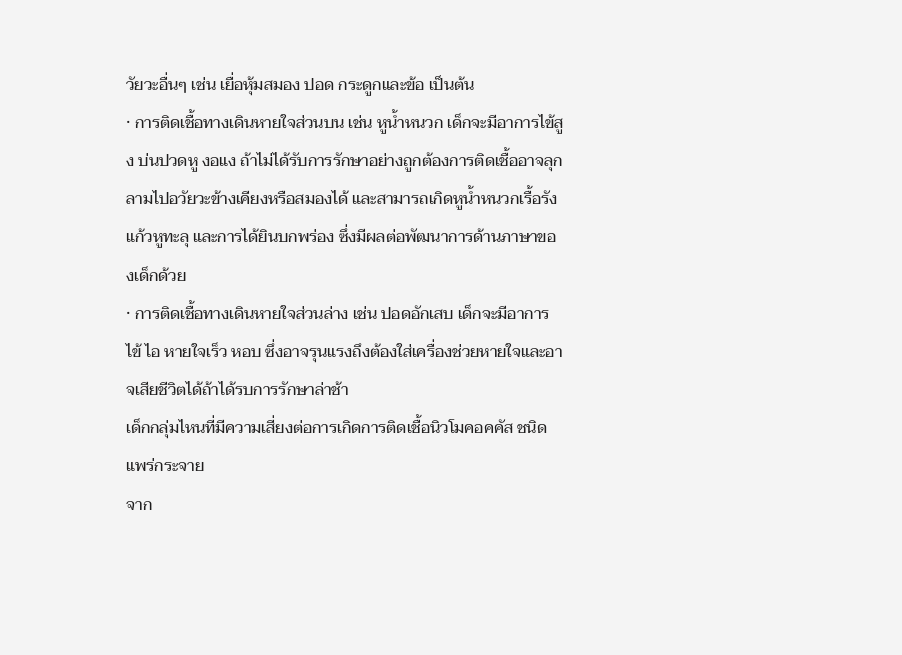วัยวะอื่นๆ เช่น เยื่อหุ้มสมอง ปอด กระดูกและข้อ เป็นต้น
· การติดเชื้อทางเดินหายใจส่วนบน เช่น หูน้ำหนวก เด็กจะมีอาการไข้สูง บ่นปวดหู งอแง ถ้าไม่ได้รับการรักษาอย่างถูกต้องการติดเชื้ออาจลุกลามไปอวัยวะข้างเคียงหรือสมองได้ และสามารถเกิดหูน้ำหนวกเรื้อรัง แก้วหูทะลุ และการได้ยินบกพร่อง ซึ่งมีผลต่อพัฒนาการด้านภาษาของเด็กด้วย
· การติดเชื้อทางเดินหายใจส่วนล่าง เช่น ปอดอักเสบ เด็กจะมีอาการไข้ ไอ หายใจเร็ว หอบ ซึ่งอาจรุนแรงถึงต้องใส่เครื่องช่วยหายใจและอาจเสียชีวิตได้ถ้าได้รบการรักษาล่าช้า
เด็กกลุ่มไหนที่มีความเสี่ยงต่อการเกิดการติดเชื้อนิวโมคอคคัส ชนิดแพร่กระจาย
จาก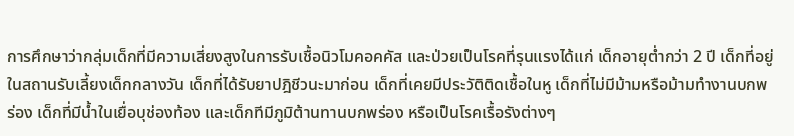การศึกษาว่ากลุ่มเด็กที่มีความเสี่ยงสูงในการรับเชื้อนิวโมคอคคัส และป่วยเป็นโรคที่รุนแรงได้แก่ เด็กอายุต่ำกว่า 2 ปี เด็กที่อยู่ในสถานรับเลี้ยงเด็กกลางวัน เด็กที่ได้รับยาปฎิชีวนะมาก่อน เด็กที่เคยมีประวัติติดเชื้อในหู เด็กที่ไม่มีม้ามหรือม้ามทำงานบกพร่อง เด็กที่มีน้ำในเยื่อบุช่องท้อง และเด็กทีมีภูมิต้านทานบกพร่อง หรือเป็นโรคเรื้อรังต่างๆ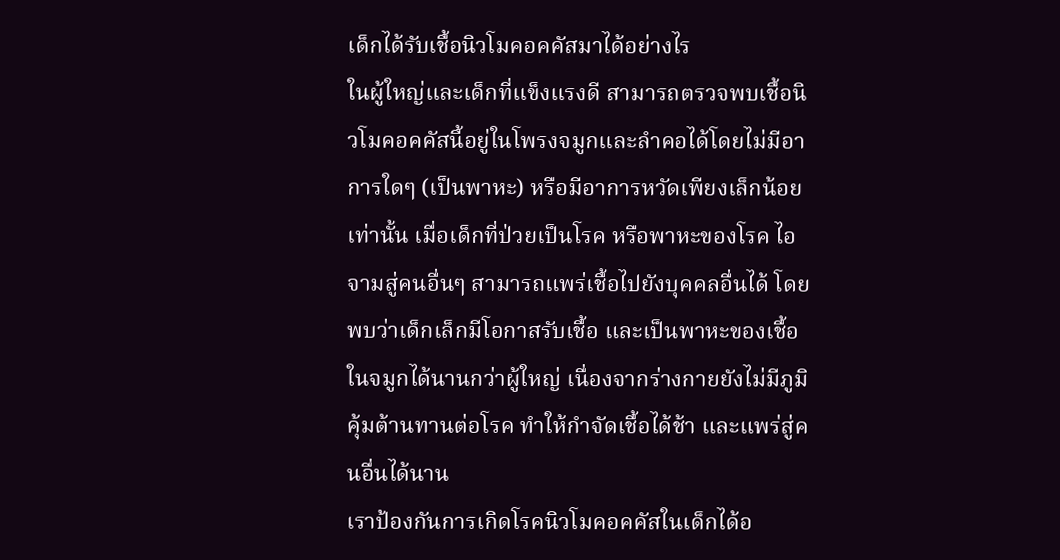เด็กได้รับเชื้อนิวโมคอคคัสมาได้อย่างไร
ในผู้ใหญ่และเด็กที่แข็งแรงดี สามารถตรวจพบเชื้อนิวโมคอคคัสนี้อยู่ในโพรงจมูกและลำคอได้โดยไม่มีอาการใดๆ (เป็นพาหะ) หรือมีอาการหวัดเพียงเล็กน้อยเท่านั้น เมื่อเด็กที่ป่วยเป็นโรค หรือพาหะของโรค ไอ จามสู่คนอื่นๆ สามารถแพร่เชื้อไปยังบุคคลอื่นได้ โดยพบว่าเด็กเล็กมีโอกาสรับเชื้อ และเป็นพาหะของเชื้อในจมูกได้นานกว่าผู้ใหญ่ เนื่องจากร่างกายยังไม่มีภูมิคุ้มต้านทานต่อโรค ทำให้กำจัดเชื้อได้ช้า และแพร่สู่คนอื่นได้นาน
เราป้องกันการเกิดโรคนิวโมคอคคัสในเด็กได้อ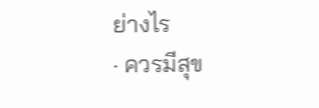ย่างไร
· ควรมีสุข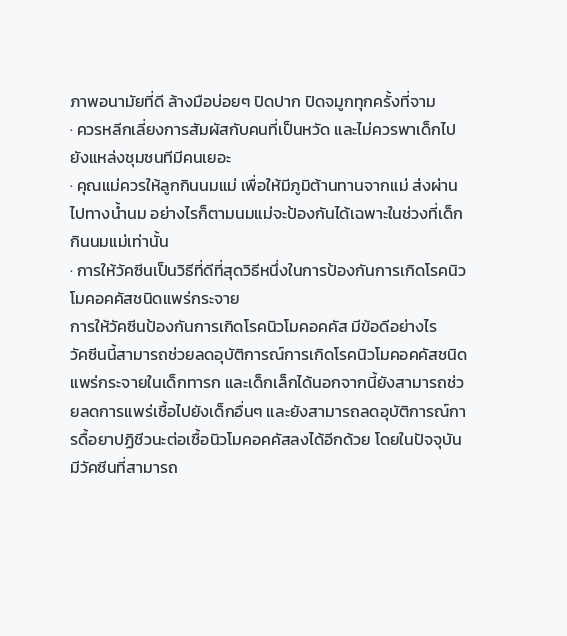ภาพอนามัยที่ดี ล้างมือบ่อยๆ ปิดปาก ปิดจมูกทุกครั้งที่จาม
· ควรหลีกเลี่ยงการสัมผัสกับคนที่เป็นหวัด และไม่ควรพาเด็กไปยังแหล่งชุมชนทีมีคนเยอะ
· คุณแม่ควรให้ลูกกินนมแม่ เพื่อให้มีภูมิต้านทานจากแม่ ส่งผ่านไปทางน้ำนม อย่างไรก็ตามนมแม่จะป้องกันได้เฉพาะในช่วงที่เด็กกินนมแม่เท่านั้น
· การให้วัคซีนเป็นวิธีที่ดีที่สุดวิธีหนึ่งในการป้องกันการเกิดโรคนิวโมคอคคัสชนิดแพร่กระจาย
การให้วัคซีนป้องกันการเกิดโรคนิวโมคอคคัส มีข้อดีอย่างไร
วัคซีนนี้สามารถช่วยลดอุบัติการณ์การเกิดโรคนิวโมคอคคัสชนิดแพร่กระจายในเด็กทารก และเด็กเล็กได้นอกจากนี้ยังสามารถช่วยลดการแพร่เชื้อไปยังเด็กอื่นๆ และยังสามารถลดอุบัติการณ์การดื้อยาปฏิชีวนะต่อเชื้อนิวโมคอคคัสลงได้อีกด้วย โดยในปัจจุบันมีวัคซีนที่สามารถ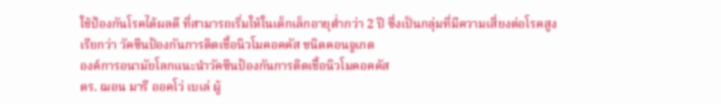ใช้ป้องกันโรคได้ผลดี ที่สามารถเริ่มให้ในเด็กเล็กอายุต่ำกว่า 2 ปี ซึ่งเป็นกลุ่มที่มีความเสี่ยงต่อโรคสูง เรียกว่า วัคซีนป้องกันการติดเชื้อนิวโมคอคคัส ชนิดคอนจูเกต
องค์การอนามัยโลกแนะนำวัคซีนป้องกันการติดเชื้อนิวโมคอคคัส
ดร. ฌอน มารี ออคโว่ เบเล่ ผู้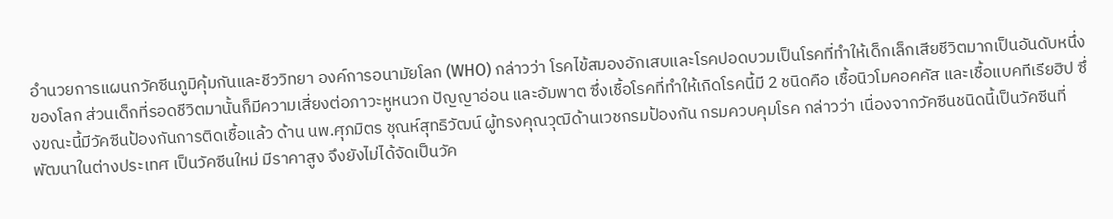อำนวยการแผนกวัคซีนภูมิคุ้มกันและชีววิทยา องค์การอนามัยโลก (WHO) กล่าวว่า โรคไข้สมองอักเสบและโรคปอดบวมเป็นโรคที่ทำให้เด็กเล็กเสียชีวิตมากเป็นอันดับหนึ่งของโลก ส่วนเด็กที่รอดชีวิตมานั้นก็มีความเสี่ยงต่อภาวะหูหนวก ปัญญาอ่อน และอัมพาต ซึ่งเชื้อโรคที่ทำให้เกิดโรคนี้มี 2 ชนิดคือ เชื้อนิวโมคอคคัส และเชื้อแบคทีเรียฮิป ซึ่งขณะนี้มีวัคซีนป้องกันการติดเชื้อแล้ว ด้าน นพ.ศุภมิตร ชุณห์สุทธิวัฒน์ ผู้ทรงคุณวุฒิด้านเวชกรมป้องกัน กรมควบคุมโรค กล่าวว่า เนื่องจากวัคซีนชนิดนี้เป็นวัคซีนที่พัฒนาในต่างประเทศ เป็นวัคซีนใหม่ มีราคาสูง จึงยังไม่ได้จัดเป็นวัค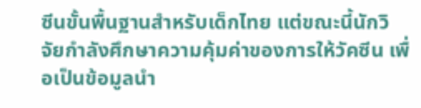ซีนขั้นพื้นฐานสำหรับเด็กไทย แต่ขณะนี้นักวิจัยกำลังศึกษาความคุ้มค่าของการให้วัคซีน เพื่อเป็นข้อมูลนำ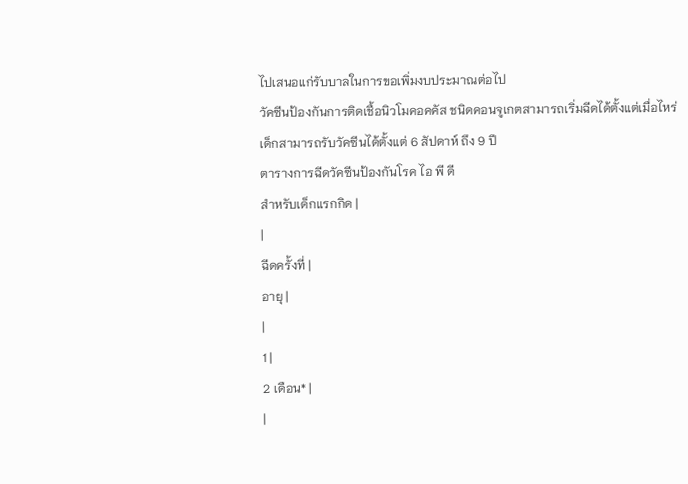ไปเสนอแก่รับบาลในการขอเพิ่มงบประมาณต่อไป
วัคซีนป้องกันการติดเชื้อนิวโมคอคคัส ชนิดคอนจูเกตสามารถเริ่มฉีดได้ตั้งแต่เมื่อไหร่
เด็กสามารถรับวัคซีนได้ตั้งแต่ 6 สัปดาห์ ถึง 9 ปี
ตารางการฉีดวัคซีนป้องกันโรค ไอ พี ดี
สำหรับเด็กแรกกิด |
|
ฉีดครั้งที่ |
อายุ |
|
1 |
2 เดือน* |
|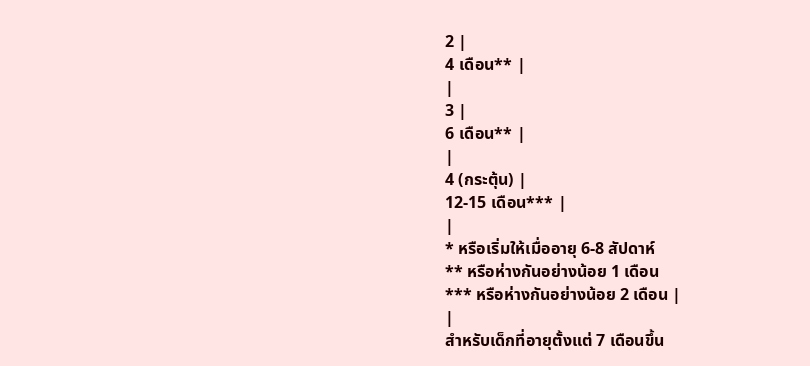2 |
4 เดือน** |
|
3 |
6 เดือน** |
|
4 (กระตุ้น) |
12-15 เดือน*** |
|
* หรือเริ่มให้เมื่ออายุ 6-8 สัปดาห์
** หรือห่างกันอย่างน้อย 1 เดือน
*** หรือห่างกันอย่างน้อย 2 เดือน |
|
สำหรับเด็กที่อายุตั้งแต่ 7 เดือนขึ้น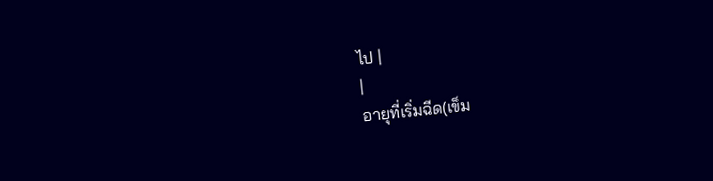ไป |
|
อายุที่เริ่มฉีด(เข็ม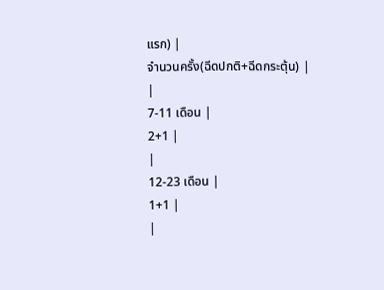แรก) |
จำนวนครั้ง(ฉีดปกติ+ฉีดกระตุ้น) |
|
7-11 เดือน |
2+1 |
|
12-23 เดือน |
1+1 |
|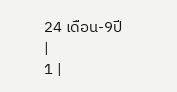24 เดือน-9ปี |
1 |